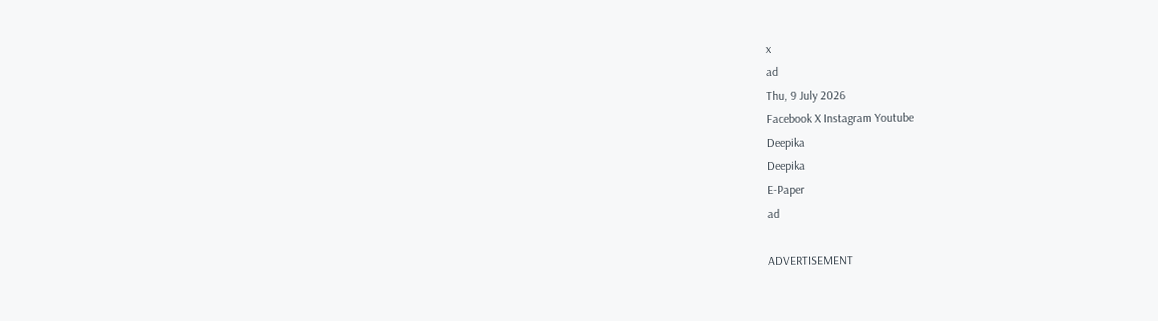x
ad
Thu, 9 July 2026
Facebook X Instagram Youtube
Deepika
Deepika
E-Paper
ad

ADVERTISEMENT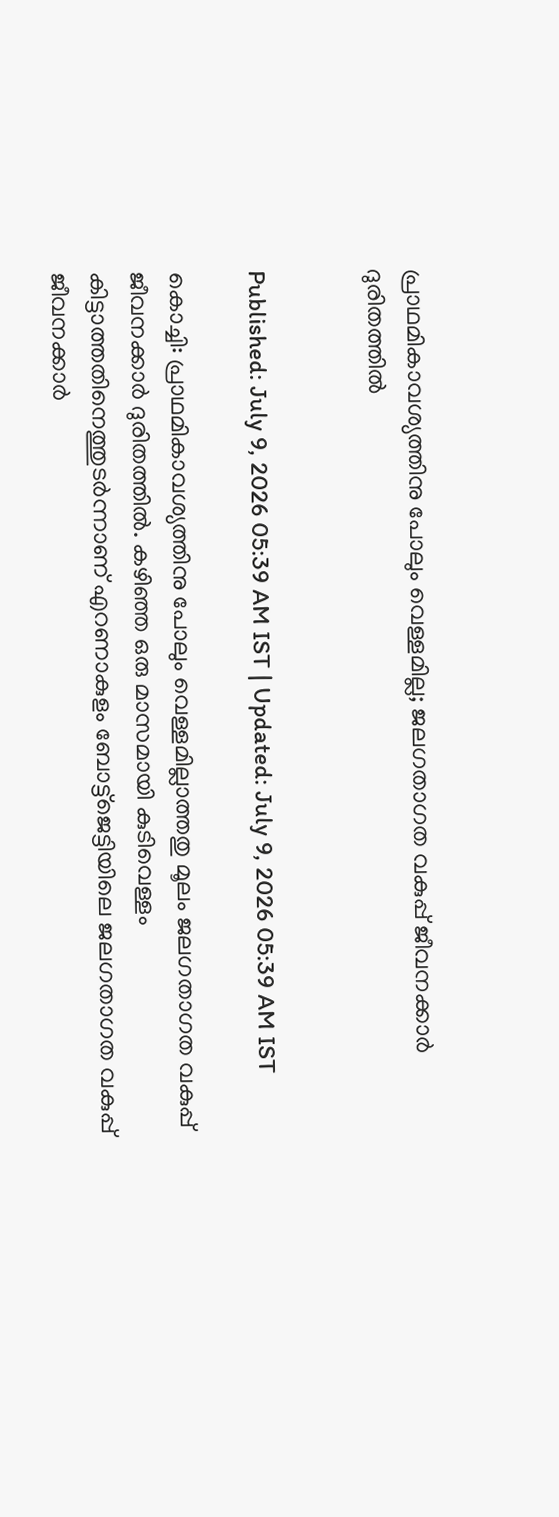പ്രാഥമികാവശ്യത്തിനു പോലും വെള്ളമില്ല; ജലഗതാഗത വകുപ്പ് ജീവനക്കാർ ദുരിതത്തിൽ


Published: July 9, 2026 05:39 AM IST | Updated: July 9, 2026 05:39 AM IST

കൊച്ചി: പ്രാഥമികാവശ്യത്തിനു പോലും വെള്ളമില്ലാത്തതു മൂലം ജലഗതാഗത വകുപ്പ് ജീവനക്കാർ ദുരിതത്തിൽ. കഴിഞ്ഞ ഒരു മാസമായി കുടിവെള്ളം കിട്ടാത്തതിനെത്തുടർന്നാണ് എറണാകുളം ബോട്ട്ജെട്ടിയിലെ ജലഗതാഗത വകുപ്പ് ജീവനക്കാർ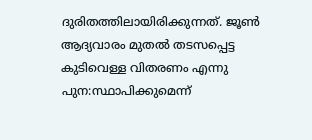ദുരിതത്തിലായിരിക്കുന്നത്. ജൂൺ ആദ്യവാരം മുതൽ തടസപ്പെട്ട കുടിവെള്ള വിതരണം എന്നു പുന:സ്ഥാപിക്കുമെന്ന്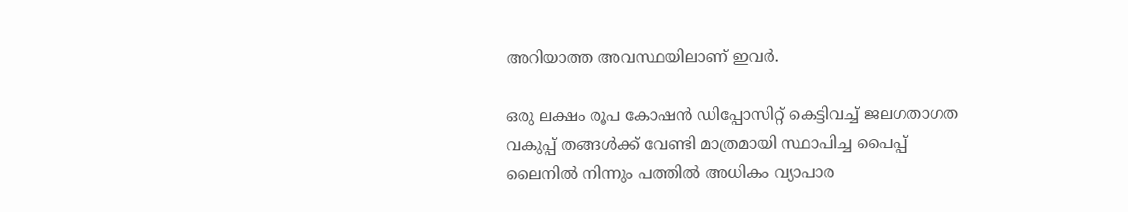അറിയാത്ത അവസ്ഥയിലാണ് ഇവർ.

ഒരു ലക്ഷം രൂപ കോഷൻ ഡിപ്പോസിറ്റ് കെട്ടിവച്ച് ജലഗതാഗത വകുപ്പ് തങ്ങൾക്ക് വേണ്ടി മാത്രമായി സ്ഥാപിച്ച പൈപ്പ് ലൈനിൽ നിന്നും പത്തിൽ അധികം വ്യാപാര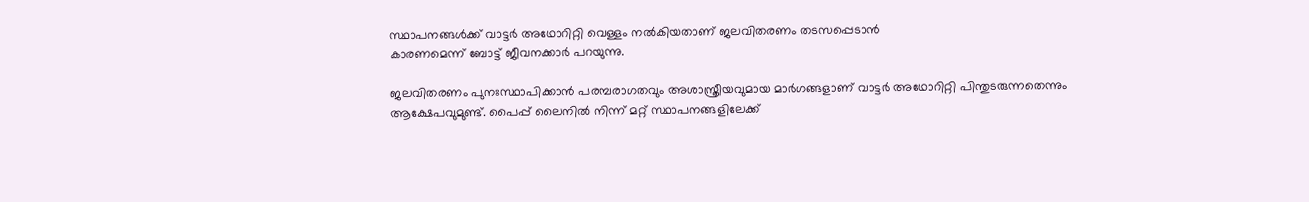സ്ഥാപനങ്ങൾക്ക് വാട്ടർ അഥോറിറ്റി വെള്ളം നൽകിയതാണ് ജലവിതരണം തടസപ്പെടാൻ
കാരണമെന്ന് ബോട്ട് ജീവനക്കാർ പറയുന്നു.

ജലവിതരണം പുനഃസ്ഥാപിക്കാൻ പരമ്പരാഗതവും അശാസ്ത്രീയവുമായ മാർഗങ്ങളാണ് വാട്ടർ അഥോറിറ്റി പിന്തുടരുന്നതെന്നും ആക്ഷേപവുമുണ്ട്. പൈപ്പ് ലൈനിൽ നിന്ന് മറ്റ് സ്ഥാപനങ്ങളിലേക്ക്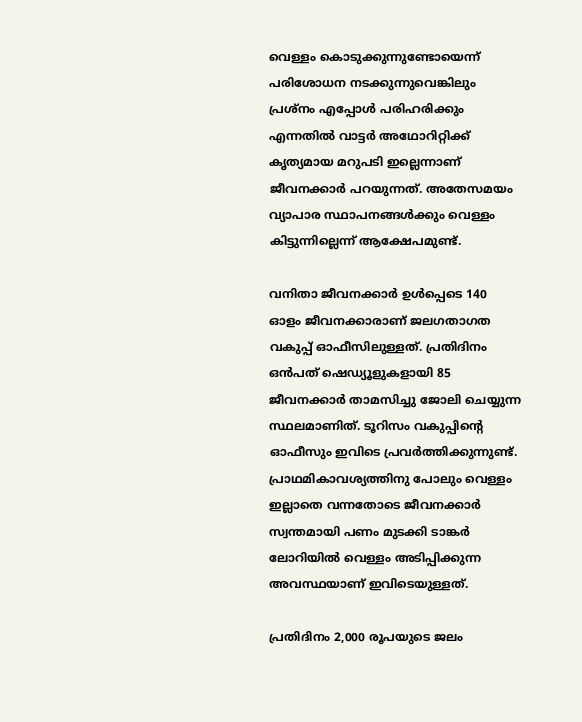വെള്ളം കൊടുക്കുന്നുണ്ടോയെന്ന് പരിശോധന നടക്കുന്നുവെങ്കിലും പ്രശ്നം എപ്പോൾ പരിഹരിക്കും എന്നതിൽ വാട്ടർ അഥോറിറ്റിക്ക് കൃത്യമായ മറുപടി ഇല്ലെന്നാണ് ജീവനക്കാർ പറയുന്നത്. അതേസമയം വ്യാപാര സ്ഥാപനങ്ങൾക്കും വെള്ളം കിട്ടുന്നില്ലെന്ന് ആക്ഷേപമുണ്ട്.

വനിതാ ജീവനക്കാർ ഉൾപ്പെടെ 140 ഓളം ജീവനക്കാരാണ് ജലഗതാഗത വകുപ്പ് ഓഫീസിലുള്ളത്. പ്രതിദിനം ഒൻപത് ഷെഡ്യൂളുകളായി 85 ജീവനക്കാർ താമസിച്ചു ജോലി ചെയ്യുന്ന സ്ഥലമാണിത്. ടൂറിസം വകുപ്പിന്‍റെ ഓഫീസും ഇവിടെ പ്രവർത്തിക്കുന്നുണ്ട്. പ്രാഥമികാവശ്യത്തിനു പോലും വെള്ളം ഇല്ലാതെ വന്നതോടെ ജീവനക്കാർ സ്വന്തമായി പണം മുടക്കി ടാങ്കർ ലോറിയിൽ വെള്ളം അടിപ്പിക്കുന്ന അവസ്ഥയാണ് ഇവിടെയുള്ളത്.

പ്രതിദിനം 2,000 രൂപയുടെ ജലം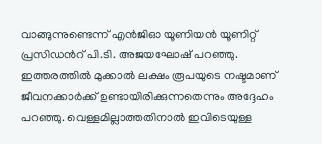വാങ്ങുന്നുണ്ടെന്ന് എൻജിഓ യൂണിയൻ യൂണിറ്റ് പ്രസിഡന്‍റ് പി.ടി. അജയഘോഷ് പറഞ്ഞു. ഇത്തരത്തിൽ മുക്കാൽ ലക്ഷം രൂപയുടെ നഷ്ടമാണ് ജീവനക്കാർക്ക് ഉണ്ടായിരിക്കുന്നതെന്നും അദ്ദേഹം പറഞ്ഞു. വെള്ളമില്ലാത്തതിനാൽ ഇവിടെയുള്ള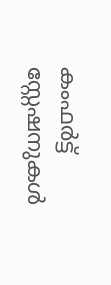കംഫർട്ട് സ്റ്റേഷനുകൾ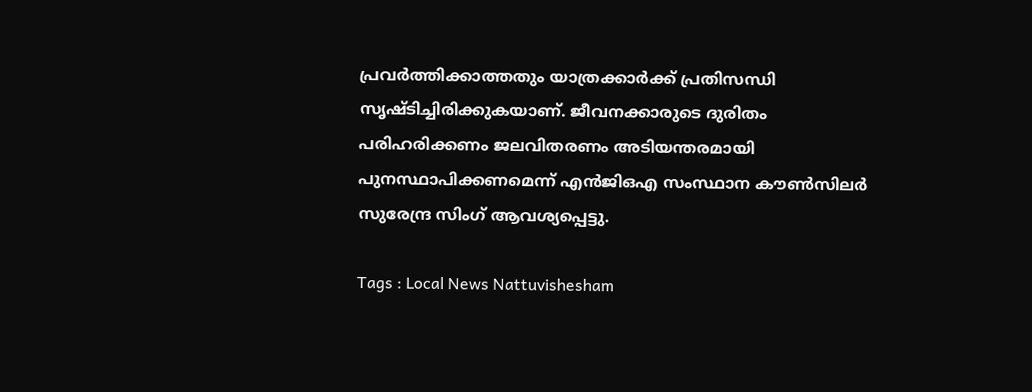പ്രവർത്തിക്കാത്തതും യാത്രക്കാർക്ക് പ്രതിസന്ധി സൃഷ്ടിച്ചിരിക്കുകയാണ്. ജീവനക്കാരുടെ ദുരിതം പരിഹരിക്കണം ജലവിതരണം അടിയന്തരമായി പുനസ്ഥാപിക്കണമെന്ന് എൻജിഒഎ സംസ്ഥാന കൗൺസിലർ സുരേന്ദ്ര സിംഗ് ആവശ്യപ്പെട്ടു.

Tags : Local News Nattuvishesham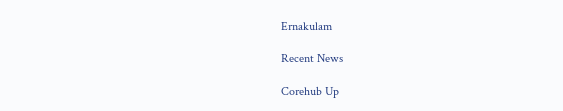Ernakulam

Recent News

Corehub Up